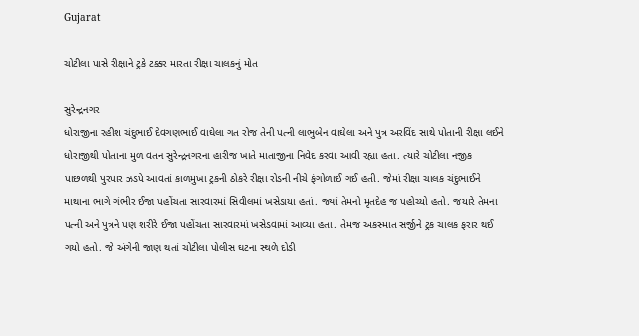Gujarat

ચોટીલા પાસે રીક્ષાને ટ્રકે ટક્કર મારતા રીક્ષા ચાલકનું મોત

સુરેન્દ્રનગર
ધોરાજીના રહીશ ચંદુભાઈ દેવગણભાઈ વાઘેલા ગત રોજ તેની પત્ની લાભુબેન વાઘેલા અને પુત્ર અરવિંદ સાથે પોતાની રીક્ષા લઈને ધોરાજીથી પોતાના મુળ વતન સુરેન્દ્રનગરના હારીજ ખાતે માતાજીના નિવેદ કરવા આવી રહ્યા હતા. ત્યારે ચોટીલા નજીક પાછળથી પુરપાર ઝડપે આવતાં કાળમુખા ટ્રકની ઠોકરે રીક્ષા રોડની નીચે ફંગોળાઈ ગઈ હતી. જેમાં રીક્ષા ચાલક ચંદુભાઈને માથાના ભાગે ગંભીર ઈજા પહોંચતા સારવારમાં સિવીલમાં ખસેડાયા હતાં. જ્યાં તેમનો મૃતદેહ જ પહોચ્યો હતો. જયારે તેમના પત્ની અને પુત્રને પણ શરીરે ઈજા પહોંચતા સારવારમાં ખસેડવામાં આવ્યા હતા. તેમજ અકસ્માત સર્જીને ટ્રક ચાલક ફરાર થઈ ગયો હતો. જે અંગેની જાણ થતાં ચોટીલા પોલીસ ઘટના સ્થળે દોડી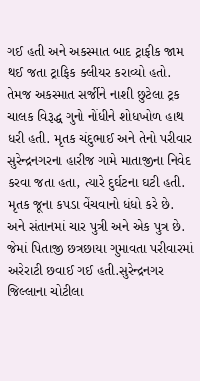ગઈ હતી અને અકસ્માત બાદ ટ્રાફીક જામ થઈ જતા ટ્રાફિક ક્લીયર કરાવ્યો હતો. તેમજ અકસ્માત સર્જીને નાશી છુટેલા ટ્રક ચાલક વિરૂદ્ધ ગુનો નોંધીને શોધખોળ હાથ ધરી હતી. મૃતક ચંદુભાઈ અને તેનો પરીવાર સુરેન્દ્રનગરના હારીજ ગામે માતાજીના નિવેદ કરવા જતા હતા, ત્યારે દુર્ઘટના ઘટી હતી. મૃતક જૂના કપડા વેંચવાનો ધંધો કરે છે. અને સંતાનમાં ચાર પુત્રી અને એક પુત્ર છે. જેમાં પિતાજી છત્રછાયા ગુમાવતા પરીવારમાં અરેરાટી છવાઈ ગઈ હતી.સુરેન્દ્રનગર જિલ્લાના ચોટીલા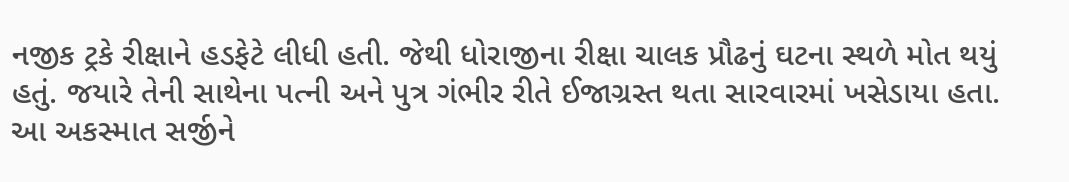નજીક ટ્રકે રીક્ષાને હડફેટે લીધી હતી. જેથી ધોરાજીના રીક્ષા ચાલક પ્રૌઢનું ઘટના સ્થળે મોત થયું હતું. જયારે તેની સાથેના પત્ની અને પુત્ર ગંભીર રીતે ઈજાગ્રસ્ત થતા સારવારમાં ખસેડાયા હતા. આ અકસ્માત સર્જીને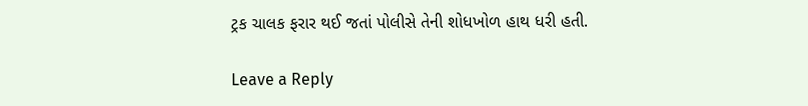ટ્રક ચાલક ફરાર થઈ જતાં પોલીસે તેની શોધખોળ હાથ ધરી હતી.

Leave a Reply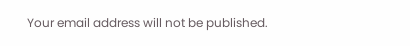Your email address will not be published.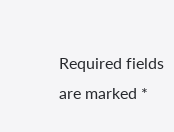Required fields are marked *